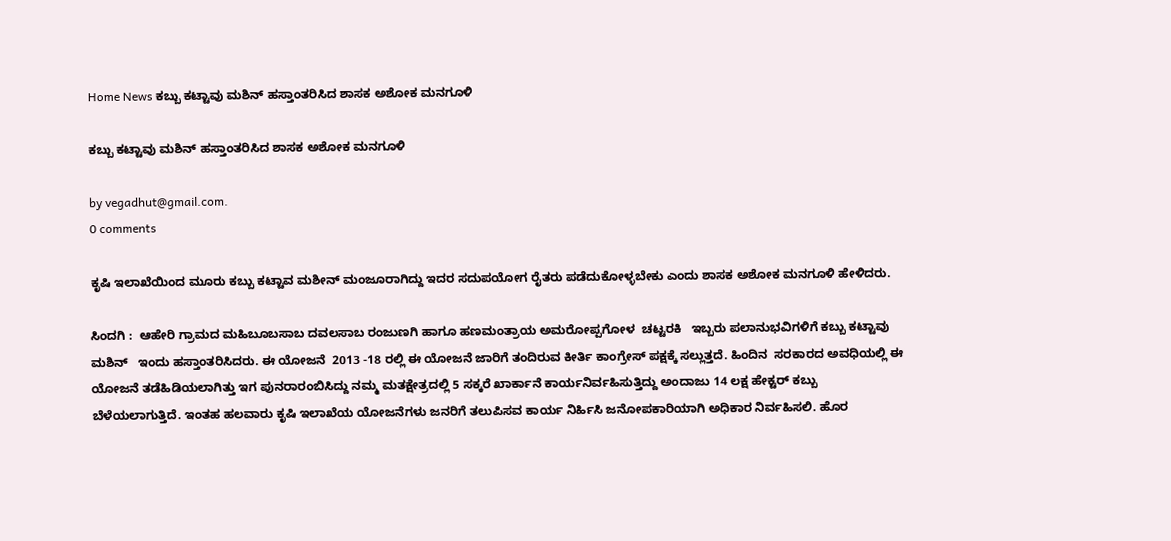Home News ಕಬ್ಬು ಕಟ್ಟಾವು ಮಶಿನ್ ಹಸ್ತಾಂತರಿಸಿದ ಶಾಸಕ ಅಶೋಕ ಮನಗೂಳಿ

ಕಬ್ಬು ಕಟ್ಟಾವು ಮಶಿನ್ ಹಸ್ತಾಂತರಿಸಿದ ಶಾಸಕ ಅಶೋಕ ಮನಗೂಳಿ

by vegadhut@gmail.com.
0 comments

ಕೃಷಿ ಇಲಾಖೆಯಿಂದ ಮೂರು ಕಬ್ಬು ಕಟ್ಟಾವ ಮಶೀನ್ ಮಂಜೂರಾಗಿದ್ದು ಇದರ ಸದುಪಯೋಗ ರೈತರು ಪಡೆದುಕೋಳ್ಳಬೇಕು ಎಂದು ಶಾಸಕ ಅಶೋಕ ಮನಗೂಳಿ ಹೇಳಿದರು.

ಸಿಂದಗಿ :  ಆಹೇರಿ ಗ್ರಾಮದ ಮಹಿಬೂಬಸಾಬ ದವಲಸಾಬ ರಂಜುಣಗಿ ಹಾಗೂ ಹಣಮಂತ್ರಾಯ ಅಮರೋಪ್ಪಗೋಳ  ಚಟ್ಟರಕಿ   ಇಬ್ಬರು ಪಲಾನುಭವಿಗಳಿಗೆ ಕಬ್ಬು ಕಟ್ಟಾವು ಮಶಿನ್   ಇಂದು ಹಸ್ತಾಂತರಿಸಿದರು. ಈ ಯೋಜನೆ  2013 -18 ರಲ್ಲಿ ಈ ಯೋಜನೆ ಜಾರಿಗೆ ತಂದಿರುವ ಕೀರ್ತಿ ಕಾಂಗ್ರೇಸ್ ಪಕ್ಷಕ್ಕೆ ಸಲ್ಲುತ್ತದೆ. ಹಿಂದಿನ  ಸರಕಾರದ ಅವಧಿಯಲ್ಲಿ ಈ ಯೋಜನೆ ತಡೆಹಿಡಿಯಲಾಗಿತ್ತು ಇಗ ಪುನರಾರಂಬಿಸಿದ್ದು ನಮ್ಮ ಮತಕ್ಷೇತ್ರದಲ್ಲಿ 5 ಸಕ್ಕರೆ ಖಾರ್ಕಾನೆ ಕಾರ್ಯನಿರ್ವಹಿಸುತ್ತಿದ್ದು ಅಂದಾಜು 14 ಲಕ್ಷ ಹೇಕ್ಟರ್ ಕಬ್ಬು ಬೆಳೆಯಲಾಗುತ್ತಿದೆ. ಇಂತಹ ಹಲವಾರು ಕೃಷಿ ಇಲಾಖೆಯ ಯೋಜನೆಗಳು ಜನರಿಗೆ ತಲುಪಿಸವ ಕಾರ್ಯ ನಿರ್ಹಿಸಿ ಜನೋಪಕಾರಿಯಾಗಿ ಅಧಿಕಾರ ನಿರ್ವಹಿಸಲಿ. ಹೊರ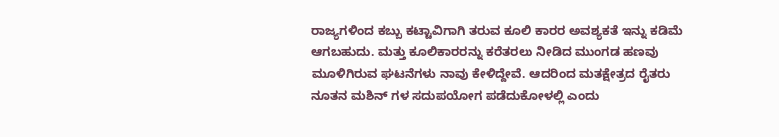ರಾಜ್ಯಗಳಿಂದ ಕಬ್ಬು ಕಟ್ಟಾವಿಗಾಗಿ ತರುವ ಕೂಲಿ ಕಾರರ ಅವಶ್ಯಕತೆ ಇನ್ನು ಕಡಿಮೆ ಆಗಬಹುದು. ಮತ್ತು ಕೂಲಿಕಾರರನ್ನು ಕರೆತರಲು ನೀಡಿದ ಮುಂಗಡ ಹಣವು ಮೂಳಿಗಿರುವ ಘಟನೆಗಳು ನಾವು ಕೇಳಿದ್ದೇವೆ. ಆದರಿಂದ ಮತಕ್ಷೇತ್ರದ ರೈತರು ನೂತನ ಮಶಿನ್ ಗಳ ಸದುಪಯೋಗ ಪಡೆದುಕೋಳಲ್ಲಿ ಎಂದು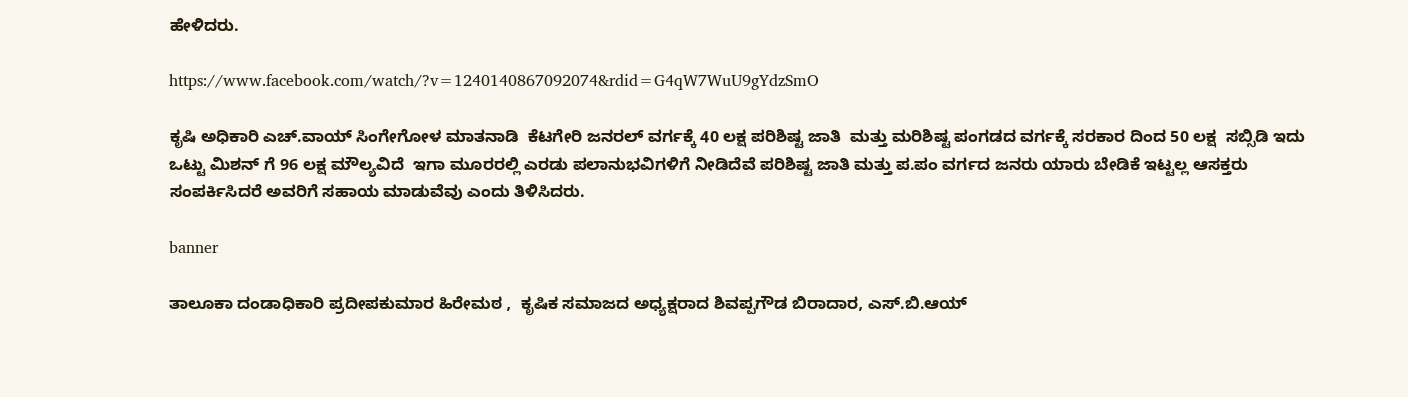ಹೇಳಿದರು.

https://www.facebook.com/watch/?v=1240140867092074&rdid=G4qW7WuU9gYdzSmO

ಕೃಷಿ ಅಧಿಕಾರಿ ಎಚ್.ವಾಯ್ ಸಿಂಗೇಗೋಳ ಮಾತನಾಡಿ  ಕೆಟಗೇರಿ ಜನರಲ್ ವರ್ಗಕ್ಕೆ 40 ಲಕ್ಷ ಪರಿಶಿಷ್ಟ ಜಾತಿ  ಮತ್ತು ಮರಿಶಿಷ್ಟ ಪಂಗಡದ ವರ್ಗಕ್ಕೆ ಸರಕಾರ ದಿಂದ 50 ಲಕ್ಷ  ಸಬ್ಸಿಡಿ ಇದು  ಒಟ್ಟು ಮಿಶನ್ ಗೆ 96 ಲಕ್ಷ ಮೌಲ್ಯವಿದೆ  ಇಗಾ ಮೂರರಲ್ಲಿ ಎರಡು ಪಲಾನುಭವಿಗಳಿಗೆ ನೀಡಿದೆವೆ ಪರಿಶಿಷ್ಟ ಜಾತಿ ಮತ್ತು ಪ.ಪಂ ವರ್ಗದ ಜನರು ಯಾರು ಬೇಡಿಕೆ ಇಟ್ಟಲ್ಲ ಆಸಕ್ತರು ಸಂಪರ್ಕಿಸಿದರೆ ಅವರಿಗೆ ಸಹಾಯ ಮಾಡುವೆವು ಎಂದು ತಿಳಿಸಿದರು.

banner

ತಾಲೂಕಾ ದಂಡಾಧಿಕಾರಿ ಪ್ರದೀಪಕುಮಾರ ಹಿರೇಮಠ ,  ಕೃಷಿಕ ಸಮಾಜದ ಅಧ್ಯಕ್ಷರಾದ ಶಿವಪ್ಪಗೌಡ ಬಿರಾದಾರ, ಎಸ್.ಬಿ.ಆಯ್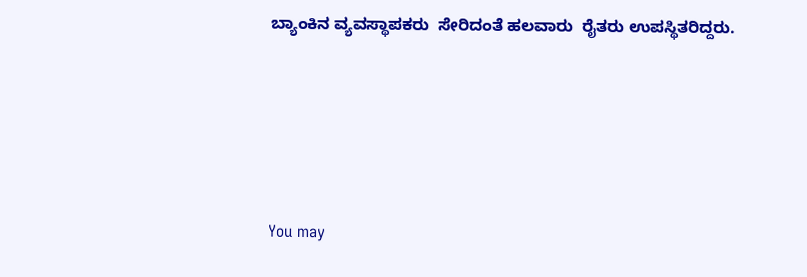ಬ್ಯಾಂಕಿನ ವ್ಯವಸ್ಥಾಪಕರು  ಸೇರಿದಂತೆ ಹಲವಾರು  ರೈತರು ಉಪಸ್ಥಿತರಿದ್ದರು.





You may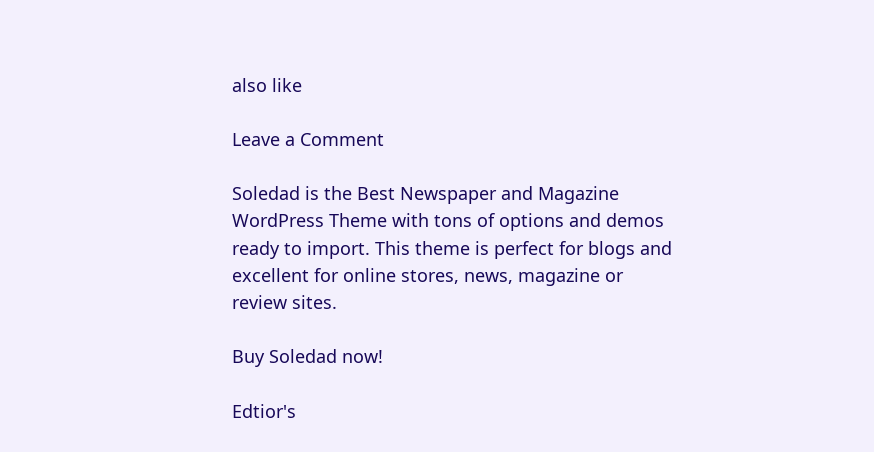also like

Leave a Comment

Soledad is the Best Newspaper and Magazine WordPress Theme with tons of options and demos ready to import. This theme is perfect for blogs and excellent for online stores, news, magazine or review sites.

Buy Soledad now!

Edtior's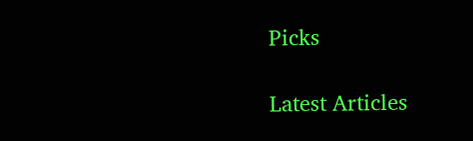Picks

Latest Articles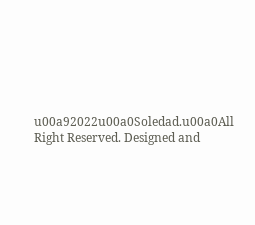u00a92022u00a0Soledad.u00a0All Right Reserved. Designed and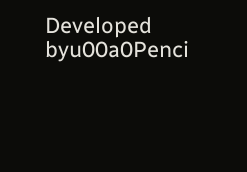Developed byu00a0Penci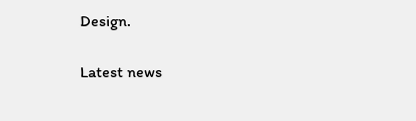Design.

Latest news